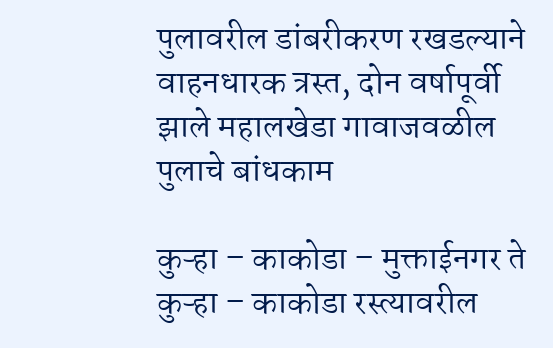पुलावरील डांबरीकरण रखडल्याने वाहनधारक त्रस्त, दोन वर्षापूर्वी झाले महालखेडा गावाजवळील पुलाचे बांधकाम

कुऱ्हा – काकोडा – मुक्ताईनगर ते कुऱ्हा – काकोडा रस्त्यावरील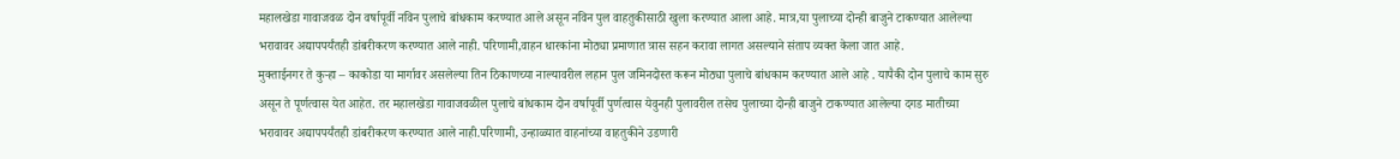महालखेडा गावाजवळ दोन वर्षापूर्वी नविन पुलाचे बांधकाम करण्यात आले असून नविन पुल वाहतुकीसाठी खुला करण्यात आला आहे. मात्र,या पुलाच्या दोन्ही बाजुने टाकण्यात आलेल्या भरावावर अद्यापपर्यंतही डांबरीकरण करण्यात आले नाही. परिणामी,वाहन धारकांना मोठ्या प्रमाणात त्रास सहन करावा लागत असल्याने संताप व्यक्त केला जात आहे.
मुक्ताईनगर ते कुऱ्हा – काकोडा या मार्गावर असलेल्या तिन ठिकाणच्या नाल्यावरील लहान पुल जमिनदोस्त करून मोठ्या पुलाचे बांधकाम करण्यात आले आहे . यापैकी दोन पुलाचे काम सुरु असून ते पूर्णत्वास येत आहेत. तर महालखेडा गावाजवळील पुलाचे बांधकाम दोन वर्षापूर्वी पुर्णत्वास येवुनही पुलावरील तसेच पुलाच्या दोन्ही बाजुने टाकण्यात आलेल्या दगड मातीच्या भरावावर अद्यापपर्यंतही डांबरीकरण करण्यात आले नाही.परिणामी, उन्हाळ्यात वाहनांच्या वाहतुकीने उडणारी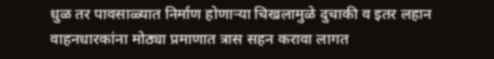धुळ तर पावसाळ्यात निर्माण होणाऱ्या चिखलामुळे दुचाकी व इतर लहान वाहनधारकांना मोठ्या प्रमाणात त्रास सहन करावा लागत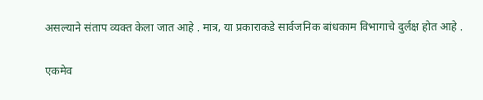असल्याने संताप व्यक्त केला जात आहे . मात्र, या प्रकाराकडे सार्वजनिक बांधकाम विभागाचे दुर्लक्ष होत आहे .

एकमेव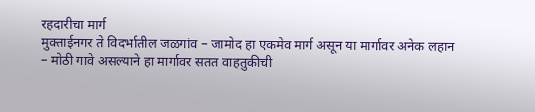रहदारीचा मार्ग
मुक्ताईनगर ते विदर्भातील जळगांव – जामोद हा एकमेव मार्ग असून या मार्गावर अनेक लहान – मोठी गावे असल्याने हा मार्गावर सतत वाहतुकीची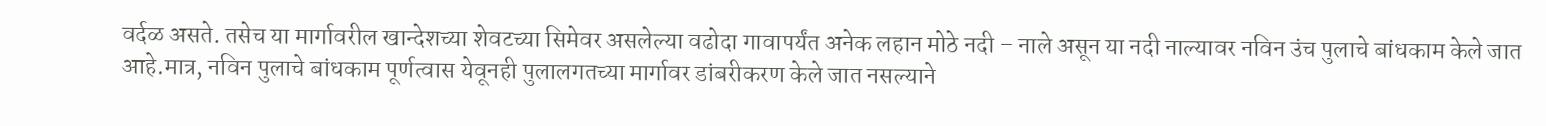वर्दळ असते. तसेच या मार्गावरील खान्देशच्या शेवटच्या सिमेवर असलेल्या वढोदा गावापर्यंत अनेक लहान मोठे नदी – नाले असून या नदी नाल्यावर नविन उंच पुलाचे बांधकाम केले जात आहे.मात्र, नविन पुलाचे बांधकाम पूर्णत्वास येवूनही पुलालगतच्या मार्गावर डांबरीकरण केले जात नसल्याने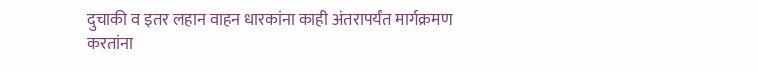दुचाकी व इतर लहान वाहन धारकांना काही अंतरापर्यंत मार्गक्रमण करतांना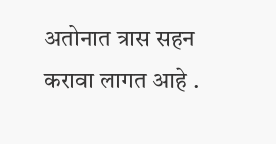अतोनात त्रास सहन करावा लागत आहे .